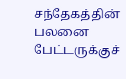சந்தேகத்தின் பலனை பேட்டருக்குச்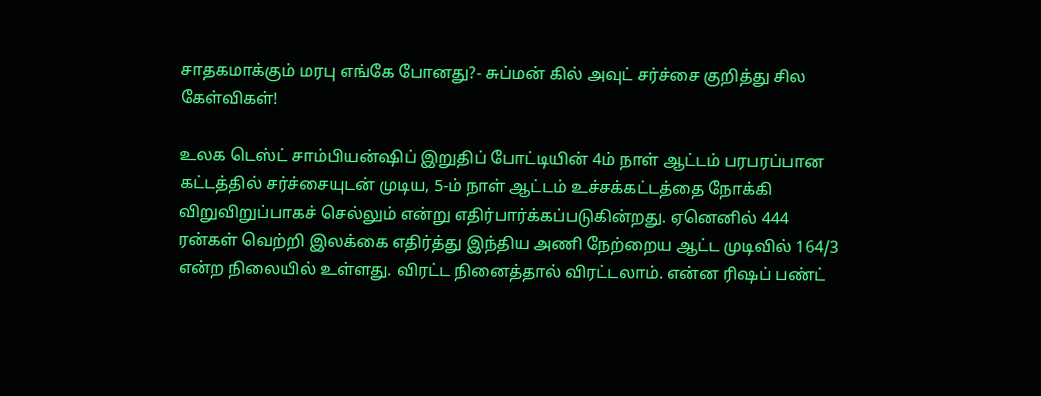சாதகமாக்கும் மரபு எங்கே போனது?- சுப்மன் கில் அவுட் சர்ச்சை குறித்து சில கேள்விகள்!

உலக டெஸ்ட் சாம்பியன்ஷிப் இறுதிப் போட்டியின் 4ம் நாள் ஆட்டம் பரபரப்பான கட்டத்தில் சர்ச்சையுடன் முடிய, 5-ம் நாள் ஆட்டம் உச்சக்கட்டத்தை நோக்கி விறுவிறுப்பாகச் செல்லும் என்று எதிர்பார்க்கப்படுகின்றது. ஏனெனில் 444 ரன்கள் வெற்றி இலக்கை எதிர்த்து இந்திய அணி நேற்றைய ஆட்ட முடிவில் 164/3 என்ற நிலையில் உள்ளது. விரட்ட நினைத்தால் விரட்டலாம். என்ன ரிஷப் பண்ட்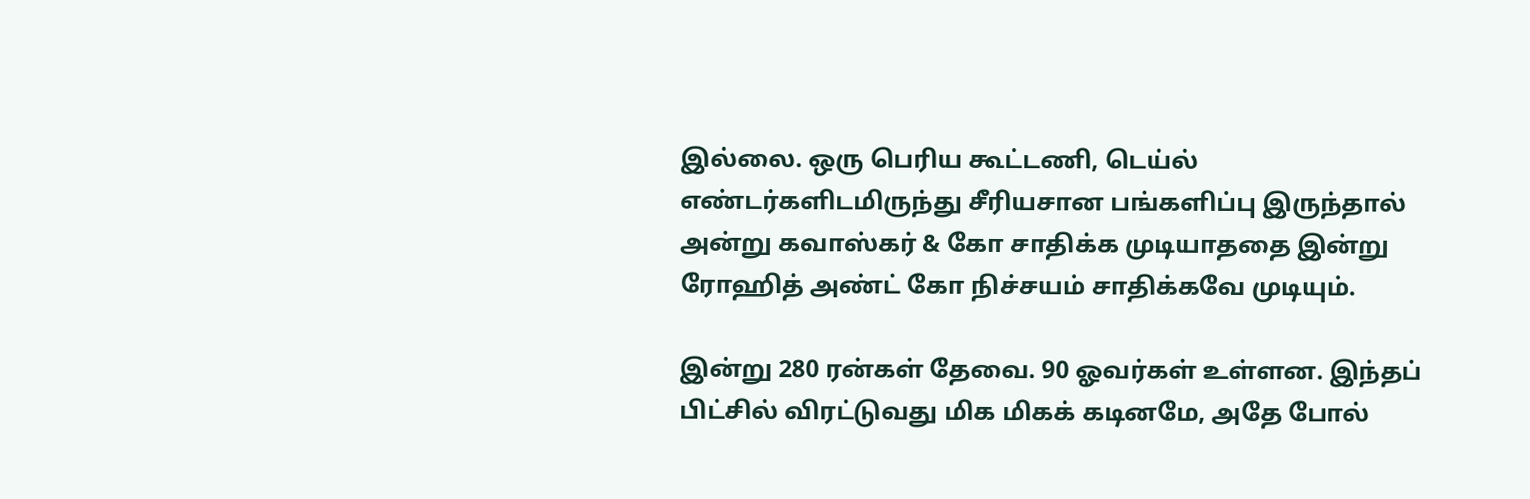இல்லை. ஒரு பெரிய கூட்டணி, டெய்ல் எண்டர்களிடமிருந்து சீரியசான பங்களிப்பு இருந்தால் அன்று கவாஸ்கர் & கோ சாதிக்க முடியாததை இன்று ரோஹித் அண்ட் கோ நிச்சயம் சாதிக்கவே முடியும்.

இன்று 280 ரன்கள் தேவை. 90 ஓவர்கள் உள்ளன. இந்தப் பிட்சில் விரட்டுவது மிக மிகக் கடினமே, அதே போல்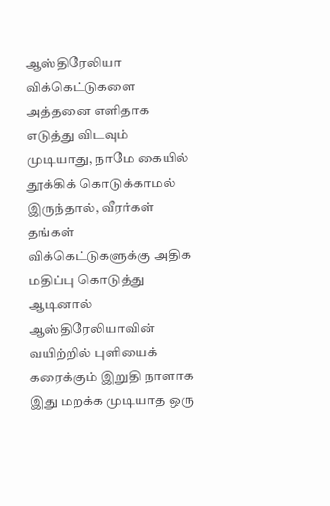ஆஸ்திரேலியா விக்கெட்டுகளை அத்தனை எளிதாக எடுத்து விடவும் முடியாது, நாமே கையில் தூக்கிக் கொடுக்காமல் இருந்தால், வீரர்கள் தங்கள் விக்கெட்டுகளுக்கு அதிக மதிப்பு கொடுத்து ஆடினால் ஆஸ்திரேலியாவின் வயிற்றில் புளியைக் கரைக்கும் இறுதி நாளாக இது மறக்க முடியாத ஒரு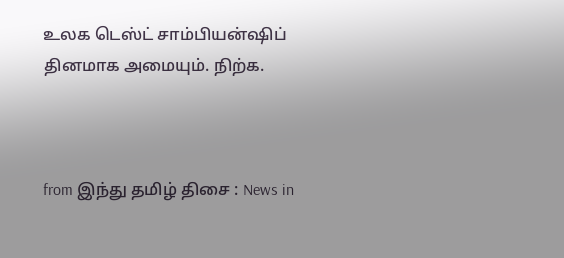உலக டெஸ்ட் சாம்பியன்ஷிப் தினமாக அமையும். நிற்க.



from இந்து தமிழ் திசை : News in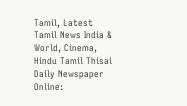Tamil, Latest Tamil News India & World, Cinema, Hindu Tamil Thisai Daily Newspaper Online: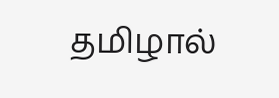தமிழால்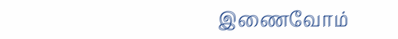இணைவோம்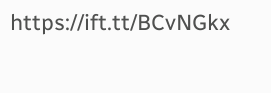https://ift.tt/BCvNGkx